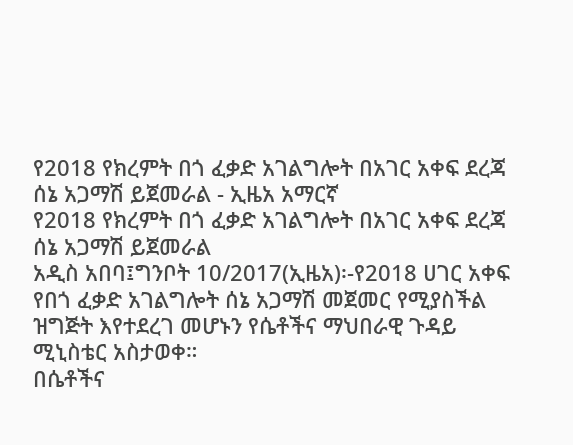የ2018 የክረምት በጎ ፈቃድ አገልግሎት በአገር አቀፍ ደረጃ ሰኔ አጋማሽ ይጀመራል - ኢዜአ አማርኛ
የ2018 የክረምት በጎ ፈቃድ አገልግሎት በአገር አቀፍ ደረጃ ሰኔ አጋማሽ ይጀመራል
አዲስ አበባ፤ግንቦት 10/2017(ኢዜአ)፡-የ2018 ሀገር አቀፍ የበጎ ፈቃድ አገልግሎት ሰኔ አጋማሽ መጀመር የሚያስችል ዝግጅት እየተደረገ መሆኑን የሴቶችና ማህበራዊ ጉዳይ ሚኒስቴር አስታወቀ።
በሴቶችና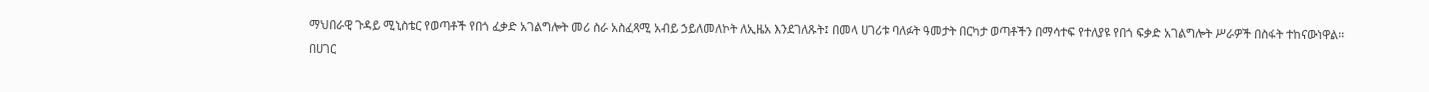ማህበራዊ ጉዳይ ሚኒስቴር የወጣቶች የበጎ ፈቃድ አገልግሎት መሪ ስራ አስፈጻሚ አብይ ኃይለመለኮት ለኢዜአ እንደገለጹት፤ በመላ ሀገሪቱ ባለፉት ዓመታት በርካታ ወጣቶችን በማሳተፍ የተለያዩ የበጎ ፍቃድ አገልግሎት ሥራዎች በስፋት ተከናውነዋል፡፡
በሀገር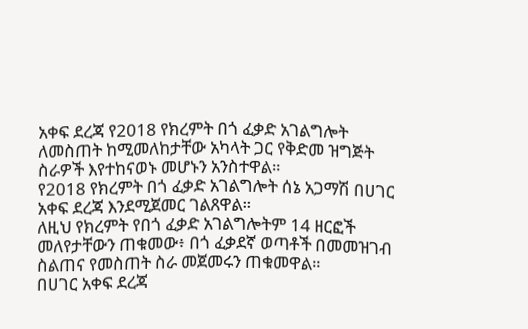አቀፍ ደረጃ የ2018 የክረምት በጎ ፈቃድ አገልግሎት ለመስጠት ከሚመለከታቸው አካላት ጋር የቅድመ ዝግጅት ስራዎች እየተከናወኑ መሆኑን አንስተዋል።
የ2018 የክረምት በጎ ፈቃድ አገልግሎት ሰኔ አጋማሽ በሀገር አቀፍ ደረጃ እንደሚጀመር ገልጸዋል።
ለዚህ የክረምት የበጎ ፈቃድ አገልግሎትም 14 ዘርፎች መለየታቸውን ጠቁመው፥ በጎ ፈቃደኛ ወጣቶች በመመዝገብ ስልጠና የመስጠት ስራ መጀመሩን ጠቁመዋል።
በሀገር አቀፍ ደረጃ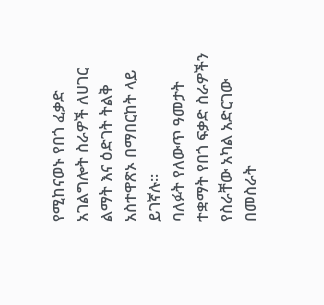የሚከናወኑ የበጎ ፈቃድ አገልግሎት ስራዎች ለሀገር ልማት እና ዕድገት ትልቅ አስተዋጽኦ በማበርከት ላይ ይገኛሉ፡፡
ባለፉት የለውጥ ዓመታት ተቋማት የበጎ ፍቃድ ስራዎችን የስራቸው አካል አድርገው በመስራት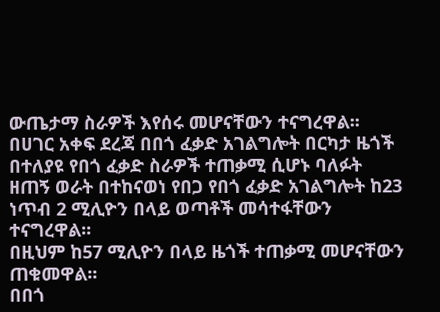ውጤታማ ስራዎች እየሰሩ መሆናቸውን ተናግረዋል፡፡
በሀገር አቀፍ ደረጃ በበጎ ፈቃድ አገልግሎት በርካታ ዜጎች በተለያዩ የበጎ ፈቃድ ስራዎች ተጠቃሚ ሲሆኑ ባለፉት ዘጠኝ ወራት በተከናወነ የበጋ የበጎ ፈቃድ አገልግሎት ከ23 ነጥብ 2 ሚሊዮን በላይ ወጣቶች መሳተፋቸውን ተናግረዋል፡፡
በዚህም ከ57 ሚሊዮን በላይ ዜጎች ተጠቃሚ መሆናቸውን ጠቁመዋል፡፡
በበጎ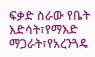ፍቃድ ስራው የቤት እድሳት፣የማእድ ማጋራት፣የአረንጓዴ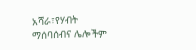አሻራ፣የሃብት ማሰባሰብና ሌሎችም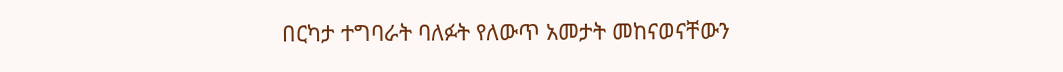በርካታ ተግባራት ባለፉት የለውጥ አመታት መከናወናቸውን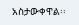አስታውቀዋል፡፡